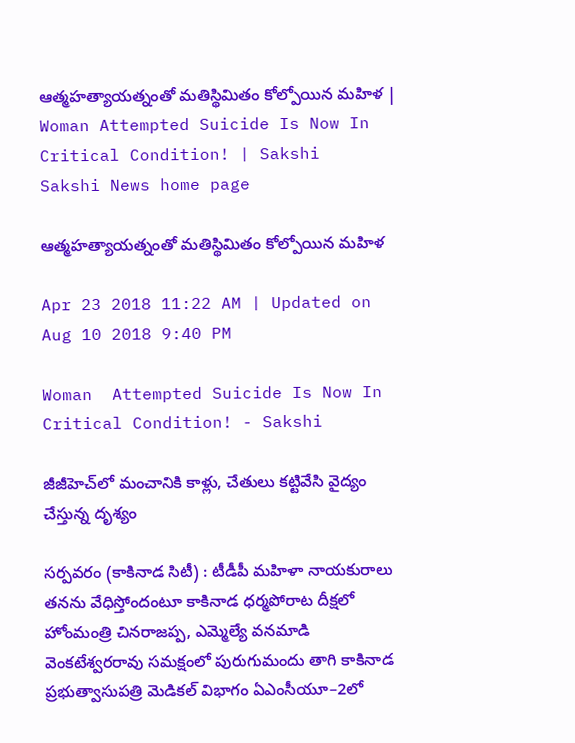ఆత్మహత్యాయత్నంతో మతిస్థిమితం కోల్పోయిన మహిళ | Woman Attempted Suicide Is Now In Critical Condition! | Sakshi
Sakshi News home page

ఆత్మహత్యాయత్నంతో మతిస్థిమితం కోల్పోయిన మహిళ

Apr 23 2018 11:22 AM | Updated on Aug 10 2018 9:40 PM

Woman  Attempted Suicide Is Now In Critical Condition! - Sakshi

జీజీహెచ్‌లో మంచానికి కాళ్లు, చేతులు కట్టివేసి వైద్యం చేస్తున్న దృశ్యం

సర్పవరం (కాకినాడ సిటీ) : టీడీపీ మహిళా నాయకురాలు తనను వేధిస్తోందంటూ కాకినాడ ధర్మపోరాట దీక్షలో హోంమంత్రి చినరాజప్ప, ఎమ్మెల్యే వనమాడి వెంకటేశ్వరరావు సమక్షంలో పురుగుమందు తాగి కాకినాడ ప్రభుత్వాసుపత్రి మెడికల్‌ విభాగం ఏఎంసీయూ–2లో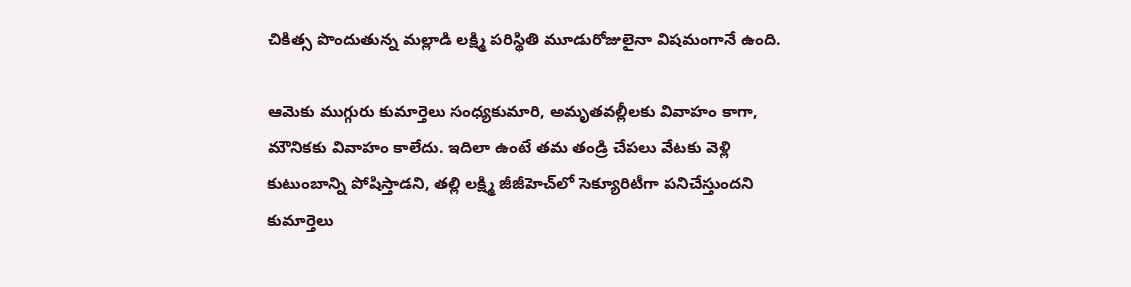చికిత్స పొందుతున్న మల్లాడి లక్ష్మి పరిస్థితి మూడురోజులైనా విషమంగానే ఉంది.

ఆమెకు ముగ్గురు కుమార్తెలు సంధ్యకుమారి, అమృతవల్లీలకు వివాహం కాగా, మౌనికకు వివాహం కాలేదు. ఇదిలా ఉంటే తమ తండ్రి చేపలు వేటకు వెళ్లి కుటుంబాన్ని పోషిస్తాడని, తల్లి లక్ష్మి జీజీహెచ్‌లో సెక్యూరిటీగా పనిచేస్తుందని కుమార్తెలు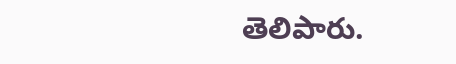తెలిపారు.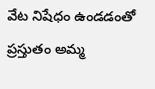వేట నిషేధం ఉండడంతో ప్రస్తుతం అమ్మ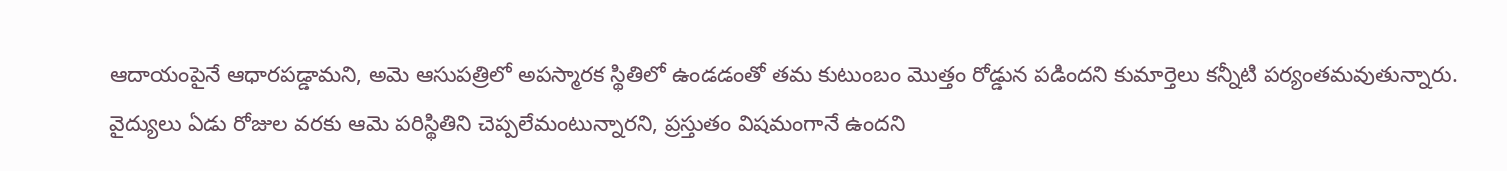ఆదాయంపైనే ఆధారపడ్డామని, అమె ఆసుపత్రిలో అపస్మారక స్థితిలో ఉండడంతో తమ కుటుంబం మొత్తం రోడ్డున పడిందని కుమార్తెలు కన్నీటి పర్యంతమవుతున్నారు. వైద్యులు ఏడు రోజుల వరకు ఆమె పరిస్థితిని చెప్పలేమంటున్నారని, ప్రస్తుతం విషమంగానే ఉందని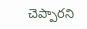చెప్పారని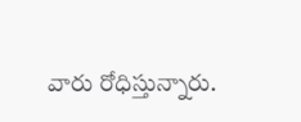వారు రోధిస్తున్నారు.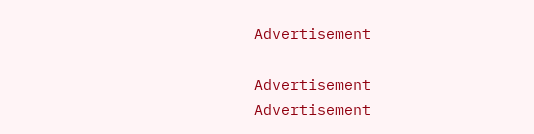Advertisement

Advertisement
Advertisement